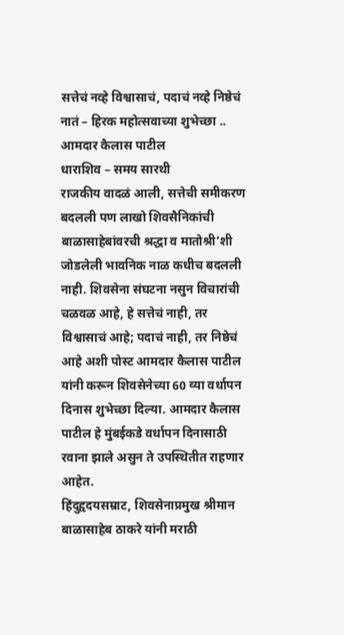सत्तेचं नव्हे विश्वासाचं, पदाचं नव्हे निष्ठेचं नातं – हिरक महोत्सवाच्या शुभेच्छा .. आमदार कैलास पाटील
धाराशिव – समय सारथी
राजकीय वादळं आली, सत्तेची समीकरण बदलली पण लाखो शिवसैनिकांची बाळासाहेबांवरची श्रद्धा व मातोश्री’शी जोडलेली भावनिक नाळ कधीच बदलली नाही. शिवसेना संघटना नसुन विचारांची चळवळ आहे, हे सत्तेचं नाही, तर विश्वासाचं आहे; पदाचं नाही, तर निष्ठेचं आहे अशी पोस्ट आमदार कैलास पाटील यांनी करून शिवसेनेच्या 60 व्या वर्धापन दिनास शुभेच्छा दिल्या. आमदार कैलास पाटील हे मुंबईकडे वर्धापन दिनासाठी रवाना झाले असुन ते उपस्थितीत राहणार आहेत.
हिंदुहृदयसम्राट, शिवसेनाप्रमुख श्रीमान बाळासाहेब ठाकरे यांनी मराठी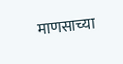माणसाच्या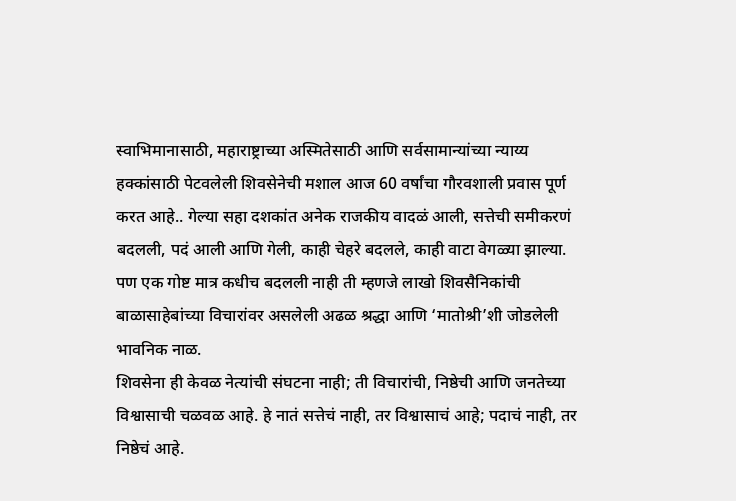स्वाभिमानासाठी, महाराष्ट्राच्या अस्मितेसाठी आणि सर्वसामान्यांच्या न्याय्य हक्कांसाठी पेटवलेली शिवसेनेची मशाल आज 60 वर्षांचा गौरवशाली प्रवास पूर्ण करत आहे.. गेल्या सहा दशकांत अनेक राजकीय वादळं आली, सत्तेची समीकरणं बदलली, पदं आली आणि गेली, काही चेहरे बदलले, काही वाटा वेगळ्या झाल्या. पण एक गोष्ट मात्र कधीच बदलली नाही ती म्हणजे लाखो शिवसैनिकांची बाळासाहेबांच्या विचारांवर असलेली अढळ श्रद्धा आणि ‘मातोश्री’शी जोडलेली भावनिक नाळ.
शिवसेना ही केवळ नेत्यांची संघटना नाही; ती विचारांची, निष्ठेची आणि जनतेच्या विश्वासाची चळवळ आहे. हे नातं सत्तेचं नाही, तर विश्वासाचं आहे; पदाचं नाही, तर निष्ठेचं आहे.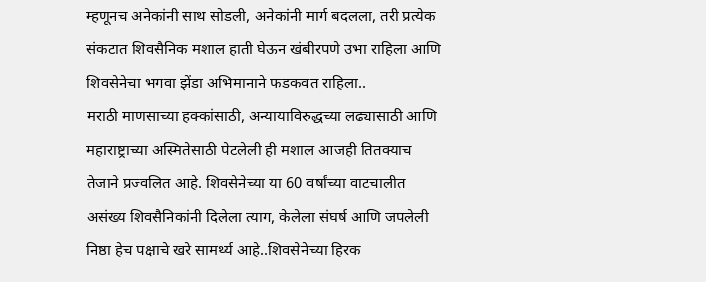म्हणूनच अनेकांनी साथ सोडली, अनेकांनी मार्ग बदलला, तरी प्रत्येक संकटात शिवसैनिक मशाल हाती घेऊन खंबीरपणे उभा राहिला आणि शिवसेनेचा भगवा झेंडा अभिमानाने फडकवत राहिला..
मराठी माणसाच्या हक्कांसाठी, अन्यायाविरुद्धच्या लढ्यासाठी आणि महाराष्ट्राच्या अस्मितेसाठी पेटलेली ही मशाल आजही तितक्याच तेजाने प्रज्वलित आहे. शिवसेनेच्या या 60 वर्षांच्या वाटचालीत असंख्य शिवसैनिकांनी दिलेला त्याग, केलेला संघर्ष आणि जपलेली निष्ठा हेच पक्षाचे खरे सामर्थ्य आहे..शिवसेनेच्या हिरक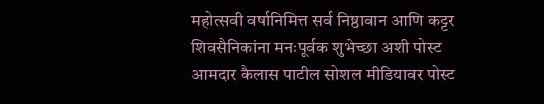महोत्सवी वर्षानिमित्त सर्व निष्ठावान आणि कट्टर शिवसैनिकांना मनःपूर्वक शुभेच्छा अशी पोस्ट आमदार कैलास पाटील सोशल मीडियावर पोस्ट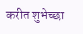करीत शुभेच्छा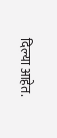दिल्या आहेत.